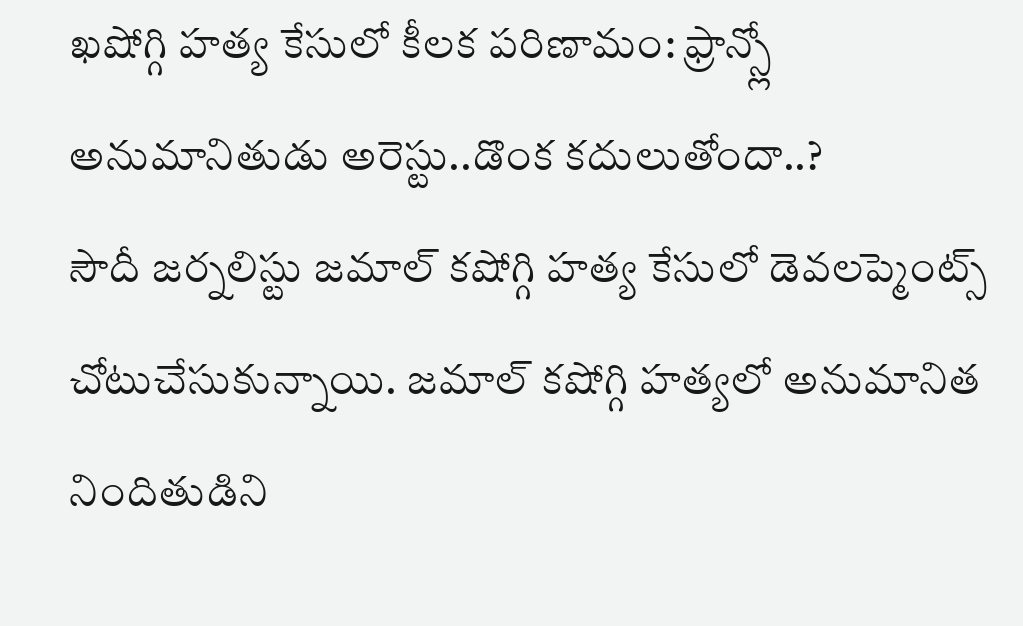ఖషోగ్గి హత్య కేసులో కీలక పరిణామం: ఫ్రాన్స్లో అనుమానితుడు అరెస్టు..డొంక కదులుతోందా..?
సౌదీ జర్నలిస్టు జమాల్ కషోగ్గి హత్య కేసులో డెవలప్మెంట్స్ చోటుచేసుకున్నాయి. జమాల్ కషోగ్గి హత్యలో అనుమానిత నిందితుడిని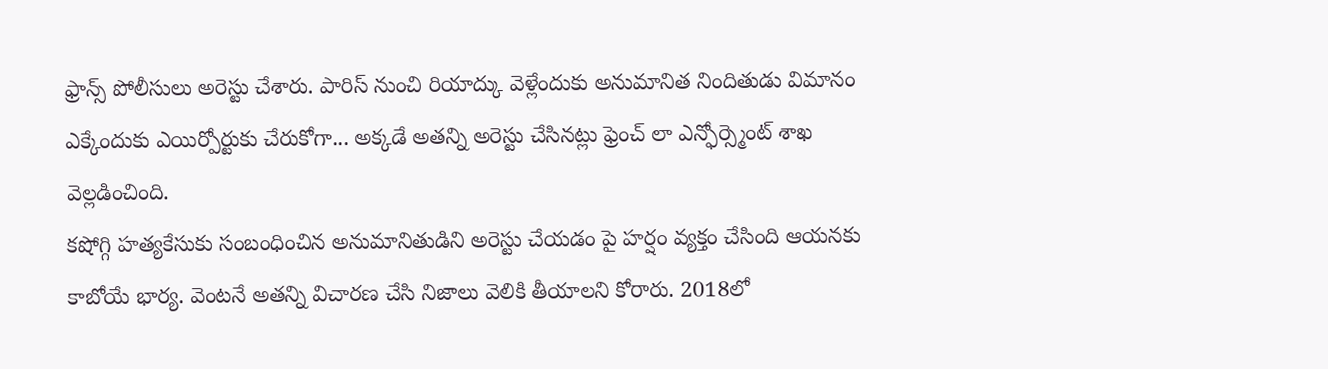ఫ్రాన్స్ పోలీసులు అరెస్టు చేశారు. పారిస్ నుంచి రియాద్కు వెళ్లేందుకు అనుమానిత నిందితుడు విమానం ఎక్కేందుకు ఎయిర్పోర్టుకు చేరుకోగా... అక్కడే అతన్ని అరెస్టు చేసినట్లు ఫ్రెంచ్ లా ఎన్ఫోర్స్మెంట్ శాఖ వెల్లడించింది.
కషోగ్గి హత్యకేసుకు సంబంధించిన అనుమానితుడిని అరెస్టు చేయడం పై హర్షం వ్యక్తం చేసింది ఆయనకు కాబోయే భార్య. వెంటనే అతన్ని విచారణ చేసి నిజాలు వెలికి తీయాలని కోరారు. 2018లో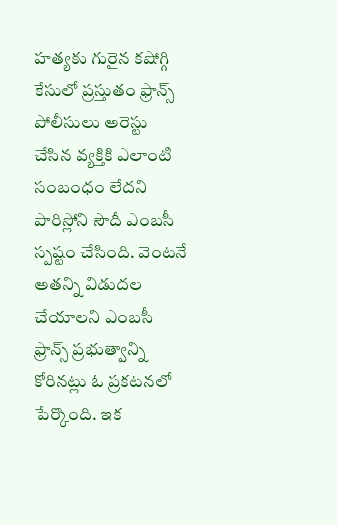హత్యకు గురైన కషోగ్గి కేసులో ప్రస్తుతం ఫ్రాన్స్ పోలీసులు అరెస్టు చేసిన వ్యక్తికి ఎలాంటి సంబంధం లేదని పారిస్లోని సౌదీ ఎంబసీ స్పష్టం చేసింది. వెంటనే అతన్ని విడుదల చేయాలని ఎంబసీ ఫ్రాన్స్ ప్రభుత్వాన్ని కోరినట్లు ఓ ప్రకటనలో పేర్కొంది. ఇక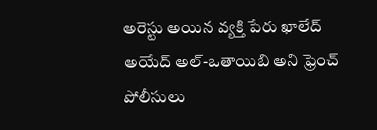అరెస్టు అయిన వ్యక్తి పేరు ఖాలేద్ అయేద్ అల్-ఒతాయిబి అని ఫ్రెంచ్ పోలీసులు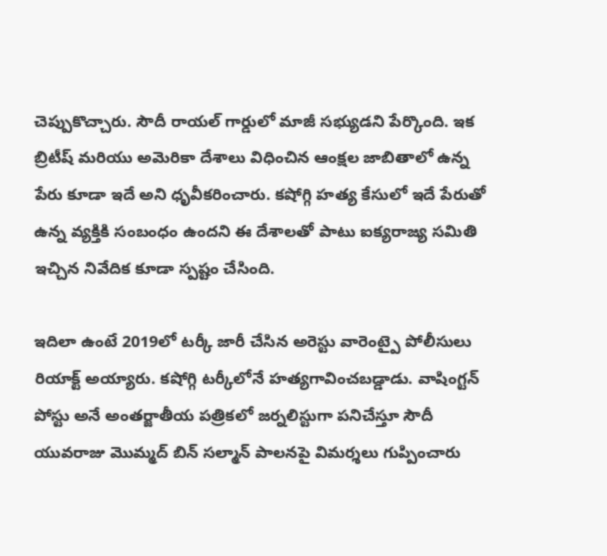చెప్పుకొచ్చారు. సౌదీ రాయల్ గార్డులో మాజీ సభ్యుడని పేర్కొంది. ఇక బ్రిటీష్ మరియు అమెరికా దేశాలు విధించిన ఆంక్షల జాబితాలో ఉన్న పేరు కూడా ఇదే అని ధృవీకరించారు. కషోగ్గి హత్య కేసులో ఇదే పేరుతో ఉన్న వ్యక్తికి సంబంధం ఉందని ఈ దేశాలతో పాటు ఐక్యరాజ్య సమితి ఇచ్చిన నివేదిక కూడా స్పష్టం చేసింది.

ఇదిలా ఉంటే 2019లో టర్కీ జారీ చేసిన అరెస్టు వారెంట్పై పోలీసులు రియాక్ట్ అయ్యారు. కషోగ్గి టర్కీలోనే హత్యగావించబడ్డాడు. వాషింగ్టన్ పోస్టు అనే అంతర్జాతీయ పత్రికలో జర్నలిస్టుగా పనిచేస్తూ సౌదీ యువరాజు మొమ్మద్ బిన్ సల్మాన్ పాలనపై విమర్శలు గుప్పించారు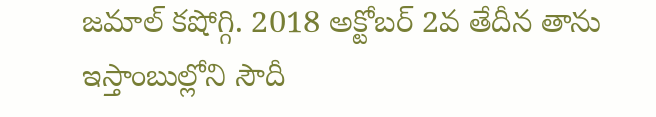జమాల్ కషోగ్గి. 2018 అక్టోబర్ 2వ తేదీన తాను ఇస్తాంబుల్లోని సౌదీ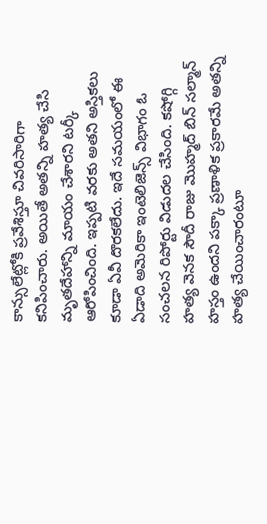కాన్సులేట్లోకి ప్రవేశిస్తూ చివరిసారిగా కనిపించారు. అయితే అతన్ని హత్య చేసి మృతదేహాన్ని మాయం చేశారని టర్కీ ఆరోపించింది. ఇప్పటి వరకు అతని అస్తికలు కూడా ఏవీ దొరకలేదు. ఇదే సమయంలో ఈ ఏడాది అమెరికా ఇంటెలిజెన్స్ విభాగం ఓ సంచలన రిపోర్టు విడుదల చేసింది. కషోగ్గి హత్య వెనక సౌదీ రాజు మొహ్మద్ బిన్ సల్మాన్ హస్తం ఉందని పక్కా ప్రణాళిక ప్రకారమే అతన్ని హత్య చేయించారంటూ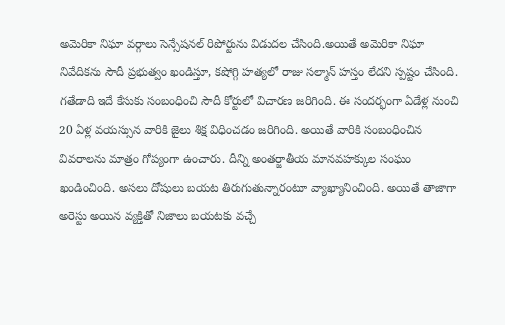అమెరికా నిఘా వర్గాలు సెన్సేషనల్ రిపోర్టును విడుదల చేసింది.అయితే అమెరికా నిఘా నివేదికను సౌదీ ప్రభుత్వం ఖండిస్తూ, కషోగ్గి హత్యలో రాజు సల్మాన్ హస్తం లేదని స్పష్టం చేసింది.
గతేడాది ఇదే కేసుకు సంబంధించి సౌదీ కోర్టులో విచారణ జరిగింది. ఈ సందర్భంగా ఏడేళ్ల నుంచి 20 ఏళ్ల వయస్సున వారికి జైలు శిక్ష విధించడం జరిగింది. అయితే వారికి సంబంధించిన వివరాలను మాత్రం గోప్యంగా ఉంచారు. దీన్ని అంతర్జాతీయ మానవహక్కుల సంఘం ఖండించింది. అసలు దోషులు బయట తిరుగుతున్నారంటూ వ్యాఖ్యానించింది. అయితే తాజాగా అరెస్టు అయిన వ్యక్తితో నిజాలు బయటకు వచ్చే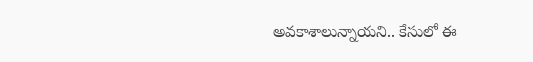అవకాశాలున్నాయని.. కేసులో ఈ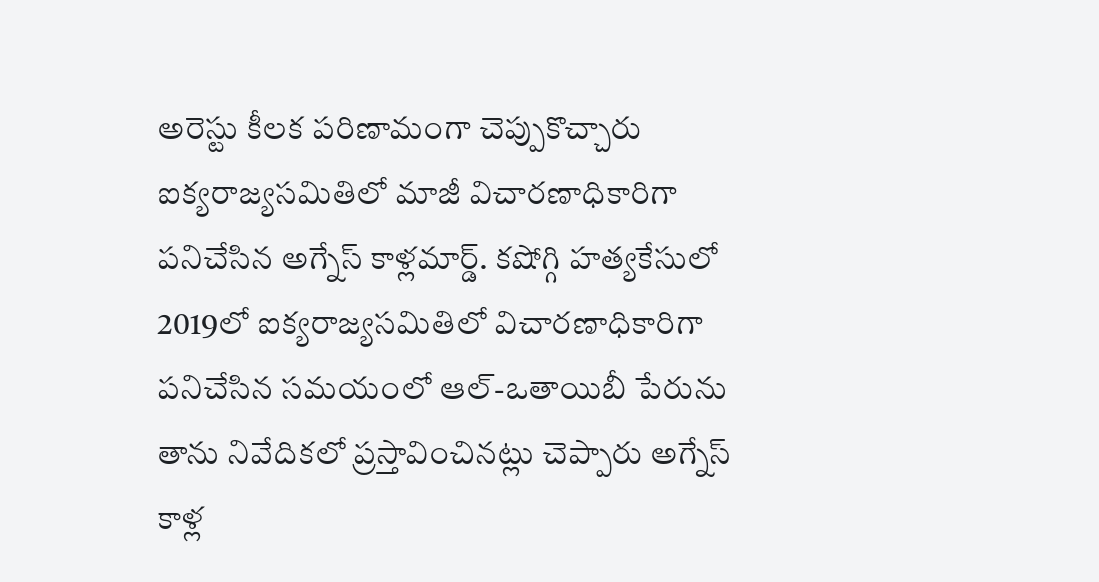అరెస్టు కీలక పరిణామంగా చెప్పుకొచ్చారు ఐక్యరాజ్యసమితిలో మాజీ విచారణాధికారిగా పనిచేసిన అగ్నేస్ కాళ్లమార్డ్. కషోగ్గి హత్యకేసులో 2019లో ఐక్యరాజ్యసమితిలో విచారణాధికారిగా పనిచేసిన సమయంలో ఆల్-ఒతాయిబీ పేరును తాను నివేదికలో ప్రస్తావించినట్లు చెప్పారు అగ్నేస్ కాళ్ల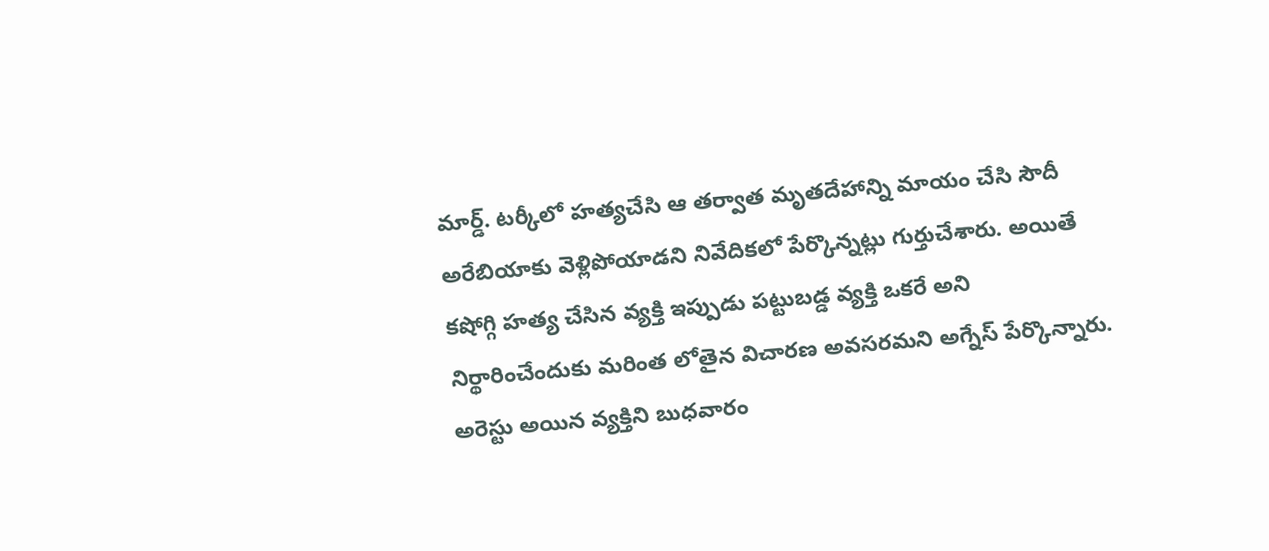మార్డ్. టర్కీలో హత్యచేసి ఆ తర్వాత మృతదేహాన్ని మాయం చేసి సౌదీ అరేబియాకు వెళ్లిపోయాడని నివేదికలో పేర్కొన్నట్లు గుర్తుచేశారు. అయితే కషోగ్గి హత్య చేసిన వ్యక్తి ఇప్పుడు పట్టుబడ్డ వ్యక్తి ఒకరే అని నిర్థారించేందుకు మరింత లోతైన విచారణ అవసరమని అగ్నేస్ పేర్కొన్నారు.
అరెస్టు అయిన వ్యక్తిని బుధవారం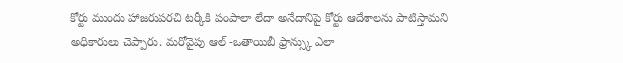కోర్టు ముందు హాజరుపరచి టర్కీకి పంపాలా లేదా అనేదానిపై కోర్టు ఆదేశాలను పాటిస్తామని అధికారులు చెప్పారు. మరోవైపు ఆల్ -ఒతాయిబీ ఫ్రాన్స్కు ఎలా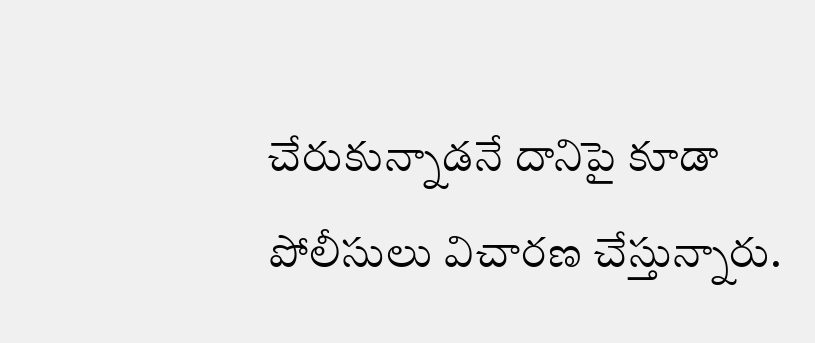చేరుకున్నాడనే దానిపై కూడా పోలీసులు విచారణ చేస్తున్నారు.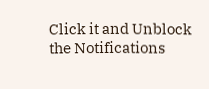Click it and Unblock the Notifications